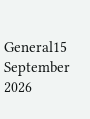General15 September 2026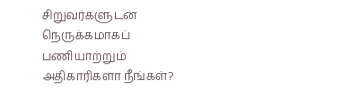சிறுவர்களுடன் நெருக்கமாகப் பணியாற்றும் அதிகாரிகளா நீங்கள்?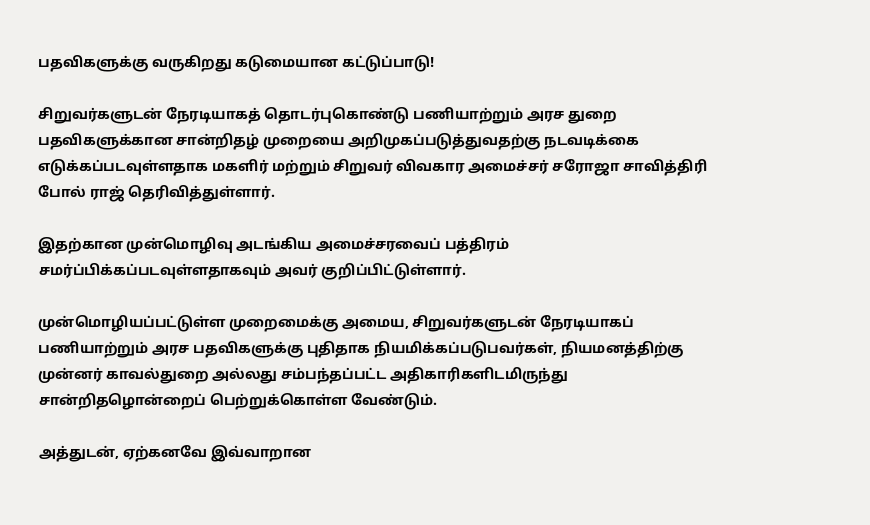பதவிகளுக்கு வருகிறது கடுமையான கட்டுப்பாடு!

சிறுவர்களுடன் நேரடியாகத் தொடர்புகொண்டு பணியாற்றும் அரச துறை பதவிகளுக்கான சான்றிதழ் முறையை அறிமுகப்படுத்துவதற்கு நடவடிக்கை எடுக்கப்படவுள்ளதாக மகளிர் மற்றும் சிறுவர் விவகார அமைச்சர் சரோஜா சாவித்திரி போல் ராஜ் தெரிவித்துள்ளார்.

இதற்கான முன்மொழிவு அடங்கிய அமைச்சரவைப் பத்திரம் சமர்ப்பிக்கப்படவுள்ளதாகவும் அவர் குறிப்பிட்டுள்ளார்.

முன்மொழியப்பட்டுள்ள முறைமைக்கு அமைய, சிறுவர்களுடன் நேரடியாகப் பணியாற்றும் அரச பதவிகளுக்கு புதிதாக நியமிக்கப்படுபவர்கள், நியமனத்திற்கு முன்னர் காவல்துறை அல்லது சம்பந்தப்பட்ட அதிகாரிகளிடமிருந்து சான்றிதழொன்றைப் பெற்றுக்கொள்ள வேண்டும்.

அத்துடன், ஏற்கனவே இவ்வாறான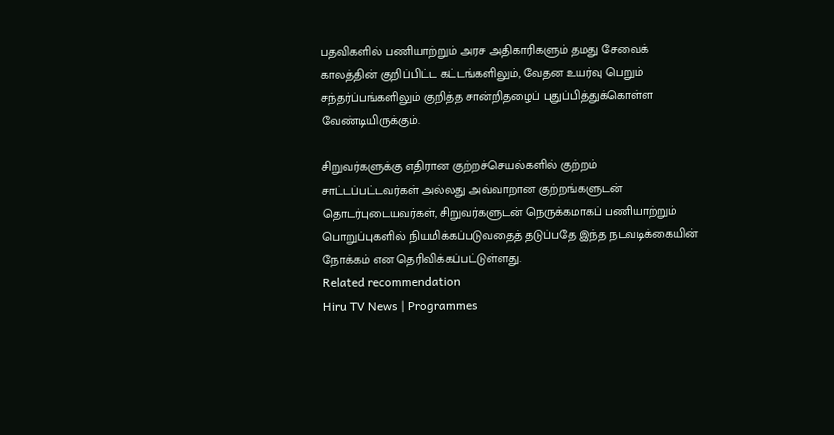பதவிகளில் பணியாற்றும் அரச அதிகாரிகளும் தமது சேவைக் காலத்தின் குறிப்பிட்ட கட்டங்களிலும், வேதன உயர்வு பெறும் சந்தர்ப்பங்களிலும் குறித்த சான்றிதழைப் புதுப்பித்துக்கொள்ள வேண்டியிருக்கும்.

சிறுவர்களுக்கு எதிரான குற்றச்செயல்களில் குற்றம் சாட்டப்பட்டவர்கள் அல்லது அவ்வாறான குற்றங்களுடன் தொடர்புடையவர்கள், சிறுவர்களுடன் நெருக்கமாகப் பணியாற்றும் பொறுப்புகளில் நியமிக்கப்படுவதைத் தடுப்பதே இந்த நடவடிக்கையின் நோக்கம் என தெரிவிக்கப்பட்டுள்ளது.
Related recommendation
Hiru TV News | Programmes